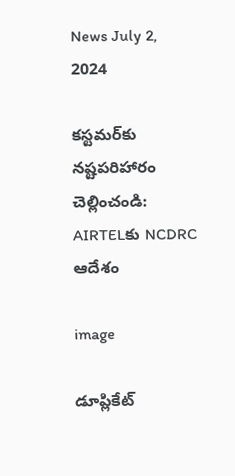News July 2, 2024

కస్టమర్‌కు నష్టపరిహారం చెల్లించండి: AIRTELకు NCDRC ఆదేశం

image

డూప్లికేట్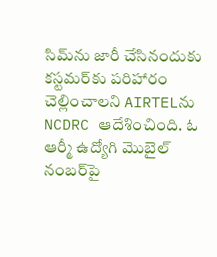సిమ్‌ను జారీ చేసినందుకు కస్టమర్‌కు పరిహారం చెల్లించాలని AIRTELను NCDRC ఆదేశించింది. ఓ ఆర్మీ ఉద్యోగి మొబైల్ నంబర్‌పై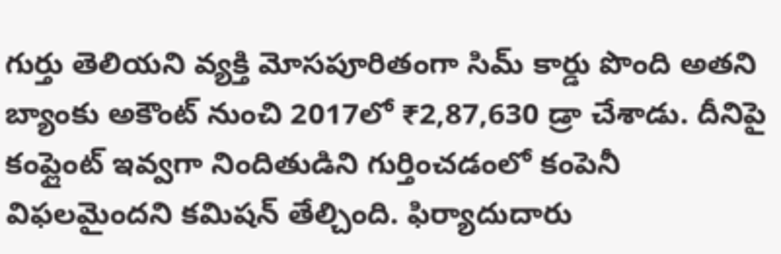గుర్తు తెలియని వ్యక్తి మోసపూరితంగా సిమ్ కార్డు పొంది అతని బ్యాంకు అకౌంట్ నుంచి 2017లో ₹2,87,630 డ్రా చేశాడు. దీనిపై కంప్లైంట్ ఇవ్వగా నిందితుడిని గుర్తించడంలో కంపెనీ విఫలమైందని కమిషన్ తేల్చింది. ఫిర్యాదుదారు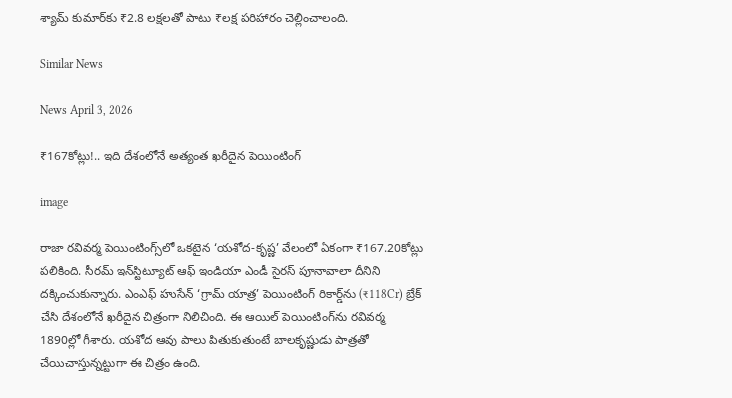శ్యామ్ కుమార్‌కు ₹2.8 లక్షలతో పాటు ₹లక్ష పరిహారం చెల్లించాలంది.

Similar News

News April 3, 2026

₹167కోట్లు!.. ఇది దేశంలోనే అత్యంత ఖరీదైన పెయింటింగ్

image

రాజా రవివర్మ పెయింటింగ్స్‌లో ఒకటైన ‘యశోద-కృష్ణ’ వేలంలో ఏకంగా ₹167.20కోట్లు పలికింది. సీరమ్ ఇన్‌స్టిట్యూట్ ఆఫ్ ఇండియా ఎండీ సైరస్ పూనావాలా దీనిని దక్కించుకున్నారు. ఎంఎఫ్ హుసేన్ ‘గ్రామ్ యాత్ర’ పెయింటింగ్ రికార్డ్‌ను (₹118Cr) బ్రేక్ చేసి దేశంలోనే ఖరీదైన చిత్రంగా నిలిచింది. ఈ ఆయిల్ పెయింటింగ్‌ను రవివర్మ 1890ల్లో గీశారు. యశోద ఆవు పాలు పితుకుతుంటే బాలకృష్ణుడు పాత్రతో చేయిచాస్తున్నట్టుగా ఈ చిత్రం ఉంది.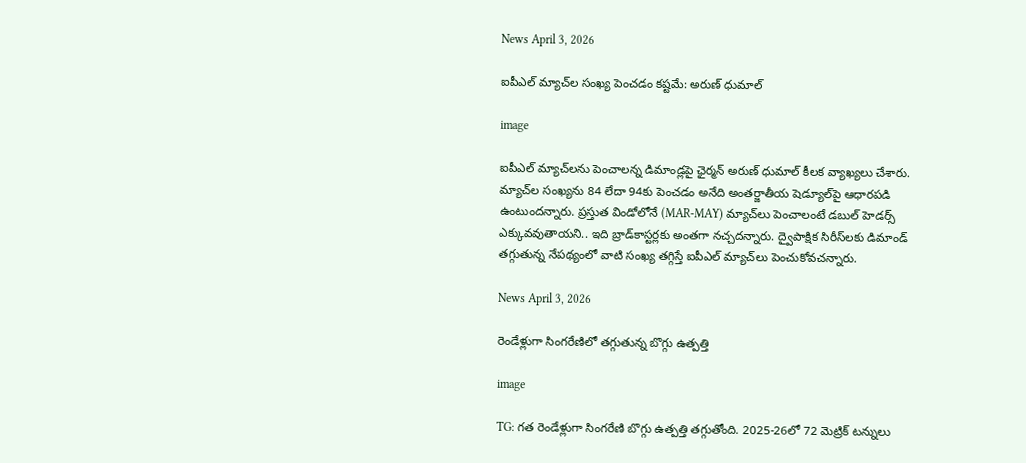News April 3, 2026

ఐపీఎల్ మ్యాచ్‌ల సంఖ్య పెంచడం కష్టమే: అరుణ్ ధుమాల్

image

ఐపీఎల్ మ్యాచ్‌లను పెంచాలన్న డిమాండ్లపై ఛైర్మన్ అరుణ్ ధుమాల్ కీలక వ్యాఖ్యలు చేశారు. మ్యాచ్‌ల సంఖ్యను 84 లేదా 94కు పెంచడం అనేది అంతర్జాతీయ షెడ్యూల్‌పై ఆధారపడి ఉంటుందన్నారు. ప్రస్తుత విండోలోనే (MAR-MAY) మ్యాచ్‌లు పెంచాలంటే డబుల్ హెడర్స్ ఎక్కువవుతాయని.. ఇది బ్రాడ్‌కాస్టర్లకు అంతగా నచ్చదన్నారు. ద్వైపాక్షిక సిరీస్‌‌లకు డిమాండ్ తగ్గుతున్న నేపథ్యంలో వాటి సంఖ్య తగ్గిస్తే ఐపీఎల్ మ్యాచ్‌లు పెంచుకోవచన్నారు.

News April 3, 2026

రెండేళ్లుగా సింగరేణిలో తగ్గుతున్న బొగ్గు ఉత్పత్తి

image

TG: గత రెండేళ్లుగా సింగరేణి బొగ్గు ఉత్పత్తి తగ్గుతోంది. 2025-26లో 72 మెట్రిక్ టన్నులు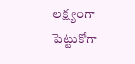లక్ష్యంగా పెట్టుకోగా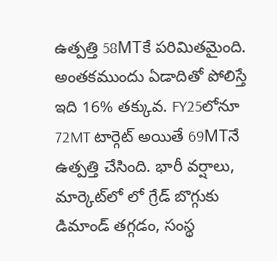ఉత్పత్తి 58MTకే పరిమితమైంది. అంతకముందు ఏడాదితో పోలిస్తే ఇది 16% తక్కువ. FY25లోనూ 72MT టార్గెట్ అయితే 69MTనే ఉత్పత్తి చేసింది. భారీ వర్షాలు, మార్కెట్‌లో లో గ్రేడ్ బొగ్గుకు డిమాండ్ తగ్గడం, సంస్థ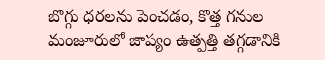బొగ్గు ధరలను పెంచడం, కొత్త గనుల మంజూరులో జాప్యం ఉత్పత్తి తగ్గడానికి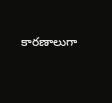కారణాలుగా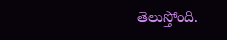తెలుస్తోంది.